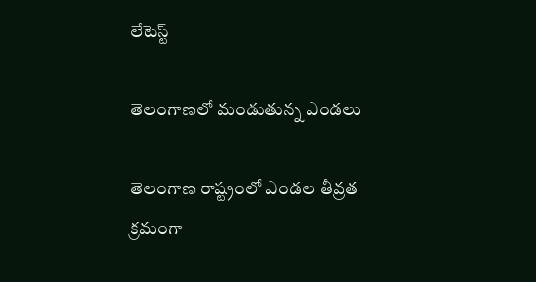లేటెస్ట్

తెలంగాణలో మండుతున్న ఎండలు

తెలంగాణ రాష్ట్రంలో ఎండల తీవ్రత క్రమంగా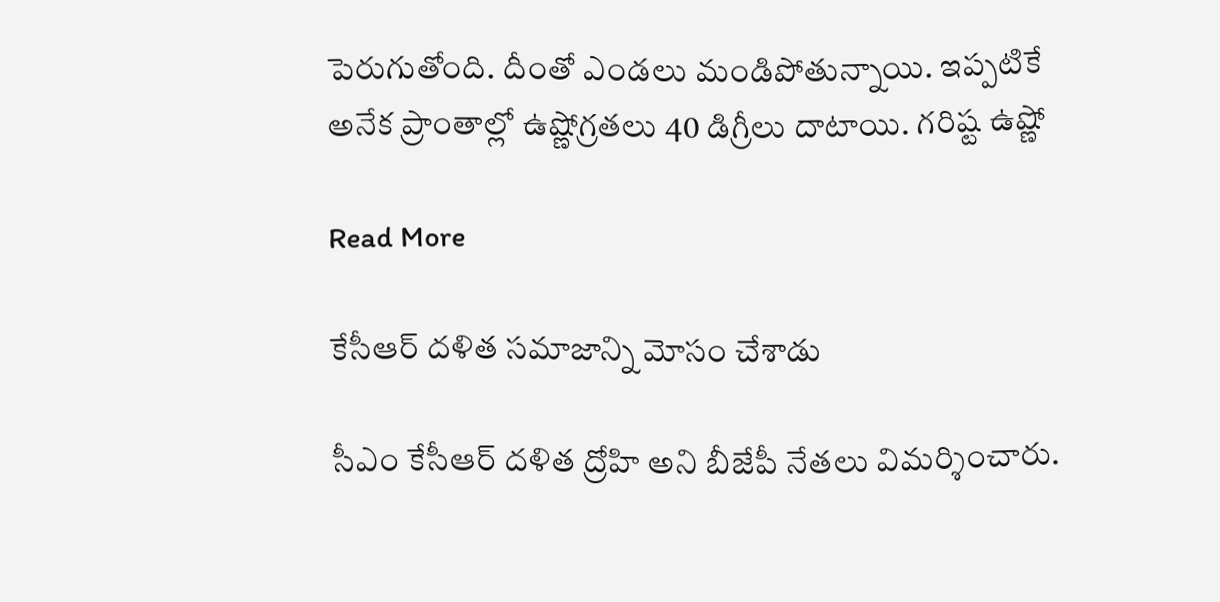పెరుగుతోంది. దీంతో ఎండలు మండిపోతున్నాయి. ఇప్పటికే అనేక ప్రాంతాల్లో ఉష్ణోగ్రతలు 40 డిగ్రీలు దాటాయి. గరిష్ట ఉష్ణో

Read More

కేసీఆర్ దళిత సమాజాన్ని మోసం చేశాడు

సీఎం కేసీఆర్ దళిత ద్రోహి అని బీజేపీ నేతలు విమర్శించారు.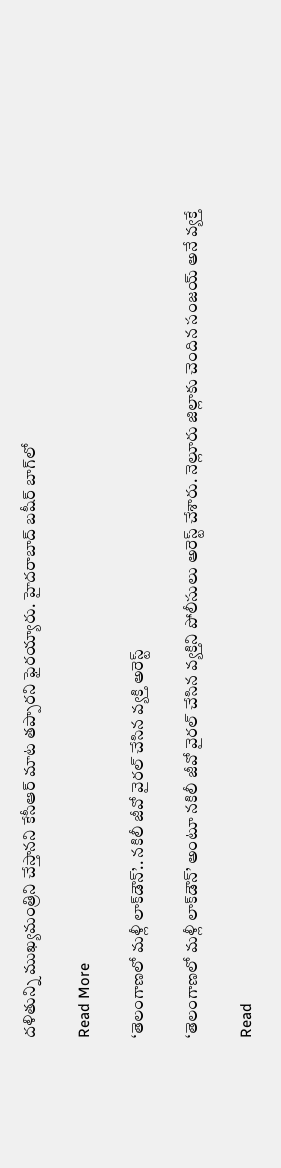దళితున్ని ముఖ్యమంత్రిని చేస్తానని కేసీఆర్ మాట తప్పారని ఫైరయ్యారు. హైదరాబాద్ బషీర్ బాగ్‌లో

Read More

‘తెలంగాణలో మళ్లీ లాక్‌డౌన్’.. నకిలీ జీవో వైరల్ చేసిన వ్యక్తి అరెస్ట్

‘తెలంగాణలో మళ్లీ లాక్‌డౌన్’ అంటూ నకిలీ జీవో వైరల్ చేసిన వ్యక్తిని పోలీసులు అరెస్ట్ చేశారు. నెల్లూరు జిల్లాకు చెందిన సంజయ్ అనే వ్యక్తే

Read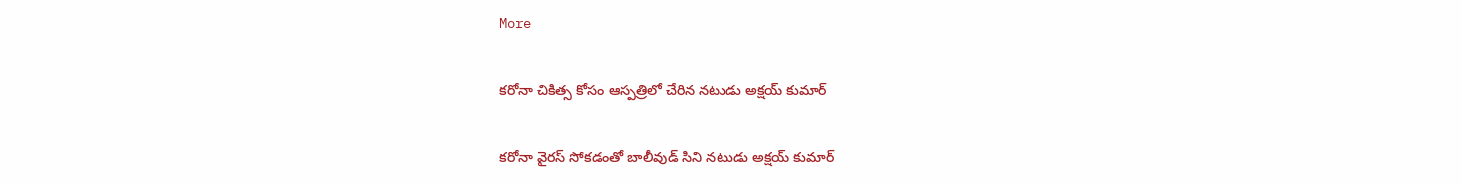More

క‌రోనా చికిత్స కోసం ఆస్పత్రిలో చేరిన నటుడు అక్ష‌య్ కుమార్‌

కరోనా వైరస్ సోకడంతో బాలీవుడ్ సిని నటుడు అక్షయ్ కుమార్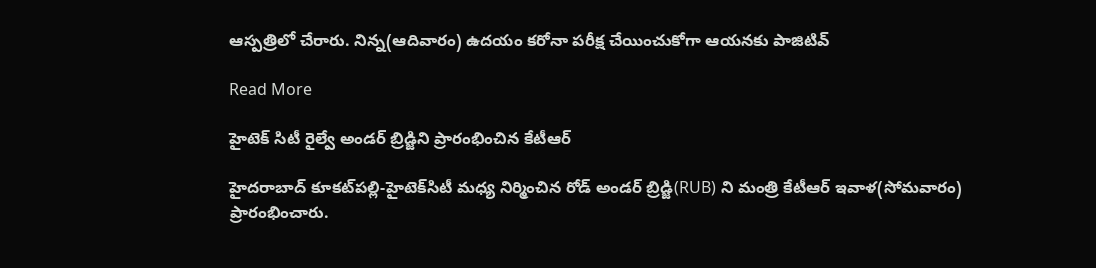ఆస్పత్రిలో చేరారు. నిన్న‌(ఆదివారం) ఉదయం క‌రోనా ప‌రీక్ష చేయించుకోగా ఆయనకు పాజిటివ్

Read More

హైటెక్‌ సిటీ రైల్వే అండర్‌ బ్రిడ్జిని ప్రారంభించిన కేటీఆర్

హైదరాబాద్ కూకట్‌పల్లి-హైటెక్‌సిటీ మధ్య నిర్మించిన రోడ్‌ అండ‌ర్ బ్రిడ్జి(RUB) ని మంత్రి కేటీఆర్‌ ఇవాళ(సోమవారం) ప్రారంభించారు.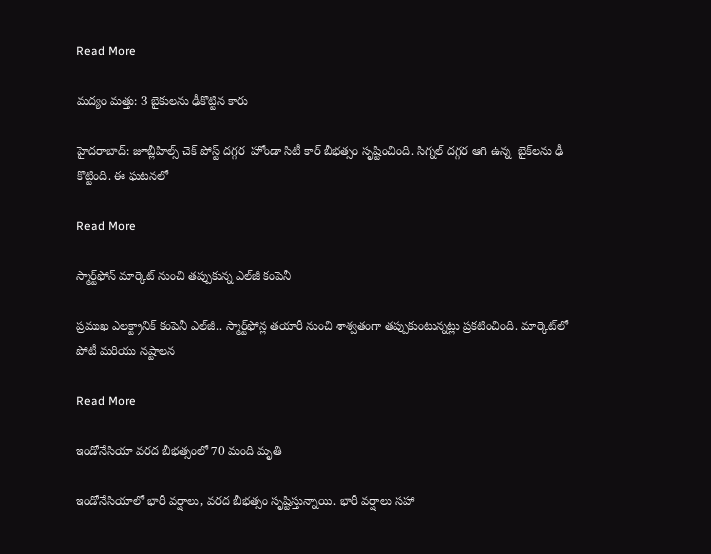Read More

మద్యం మత్తు: 3 బైకులను ఢీకొట్టిన కారు

హైదరాబాద్: జూబ్లీహిల్స్ చెక్ పోస్ట్ దగ్గర  హోండా సిటీ కార్ బీభత్సం సృష్టించింది. సిగ్నల్ దగ్గర ఆగి ఉన్న  బైక్‌లను ఢీ కొట్టింది. ఈ ఘటనలో

Read More

స్మార్ట్‌ఫోన్ మార్కెట్ నుంచి తప్పుకున్న ఎల్‌జీ కంపెనీ

ప్రముఖ ఎలక్ట్రానిక్ కంపెనీ ఎల్‌జీ.. స్మార్ట్‌ఫోన్ల తయారీ నుంచి శాశ్వతంగా తప్పుకుంటున్నట్లు ప్రకటించింది. మార్కెట్‌లో పోటీ మరియు నష్టాలన

Read More

ఇండోనేసియా వరద బీభత్సంలో 70 మంది మృతి

ఇండోనేసియాలో భారీ వర్షాలు, వరద బీభత్సం సృష్టిస్తున్నాయి. భారీ వర్షాలు సహా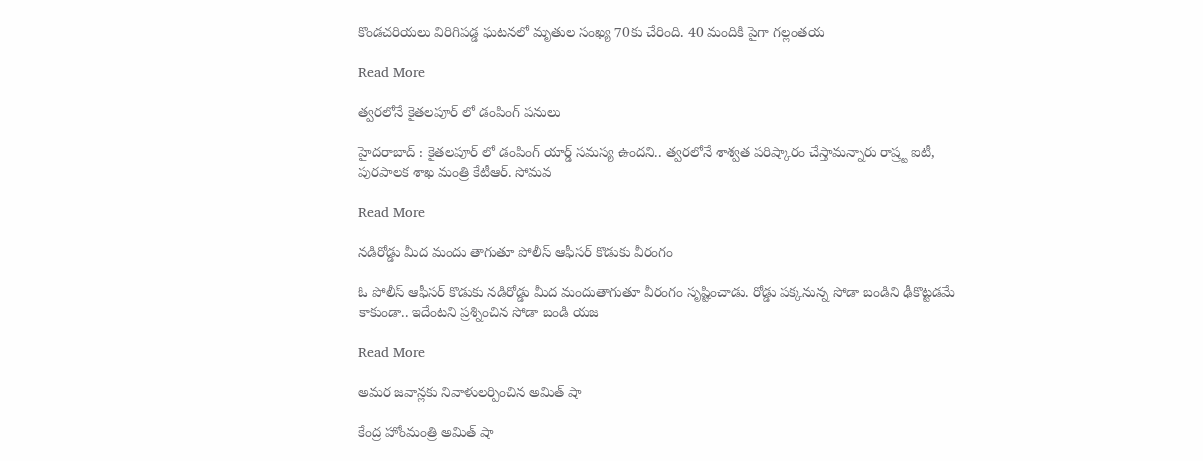కొండచరియలు విరిగిపడ్డ ఘటనలో మృతుల సంఖ్య 70కు చేరింది. 40 మందికి పైగా గల్లంతయ

Read More

త్వరలోనే కైతలపూర్ లో డంపింగ్ పనులు

హైదరాబాద్ : కైతలపూర్ లో డంపింగ్ యార్డ్ సమస్య ఉందని.. త్వరలోనే శాశ్వత పరిష్కారం చేస్తామన్నారు రాష్ర్ట ఐటీ, పుర‌పాల‌క శాఖ మంత్రి కేటీఆర్. సోమవ

Read More

నడిరోడ్డు మీద మందు తాగుతూ పోలీస్ ఆఫీసర్ కొడుకు వీరంగం

ఓ పోలీస్ ఆఫీసర్ కొడుకు నడిరోడ్డు మీద మందుతాగుతూ వీరంగం సృష్టించాడు. రోడ్డు పక్కనున్న సోడా బండిని ఢీకొట్టడమే కాకుండా.. ఇదేంటని ప్రశ్నించిన సోడా బండి యజ

Read More

అమర జవాన్లకు నివాళులర్పించిన అమిత్ షా

కేంద్ర హోంమంత్రి అమిత్ షా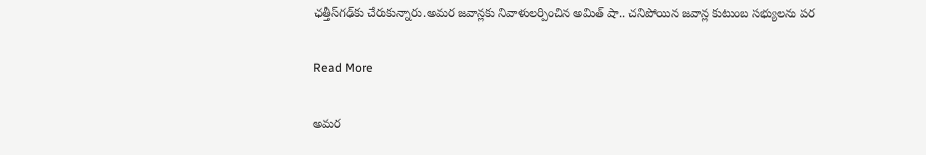ఛ‌త్తీస్‌గ‌ఢ్‌కు చేరుకున్నారు.అమర జవాన్లకు నివాళులర్పించిన అమిత్ షా.. చనిపోయిన జవాన్ల కుటుంబ సభ్యులను పర

Read More

అమర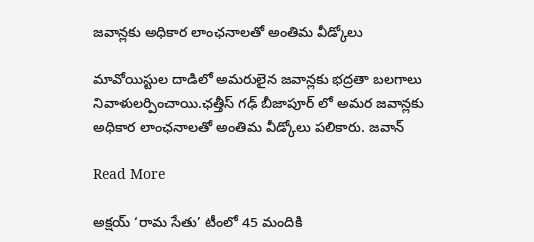జవాన్లకు అధికార లాంఛనాలతో అంతిమ వీడ్కోలు

మావోయిస్టుల దాడిలో అమరులైన జవాన్లకు భద్రతా బలగాలు నివాళులర్పించాయి.ఛత్తీస్ గఢ్ బీజాపూర్ లో అమర జవాన్లకు అధికార లాంఛనాలతో అంతిమ వీడ్కోలు పలికారు. జవాన్

Read More

అక్షయ్ ‘రామ సేతు’ టీంలో 45 మందికి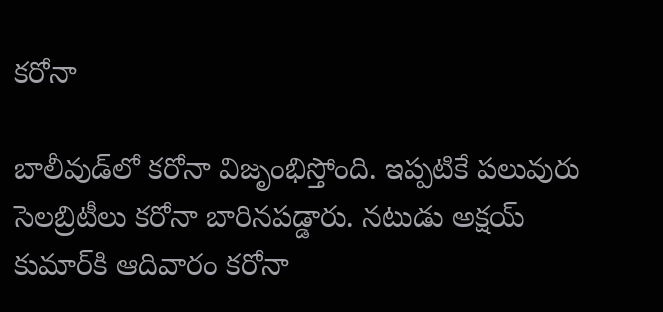కరోనా

బాలీవుడ్‌లో కరోనా విజృంభిస్తోంది. ఇప్పటికే పలువురు సెలబ్రిటీలు కరోనా బారినపడ్డారు. నటుడు అక్షయ్ కుమార్‌కి ఆదివారం కరోనా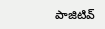పాజిటివ్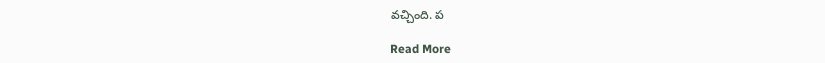వచ్చింది. ప

Read More